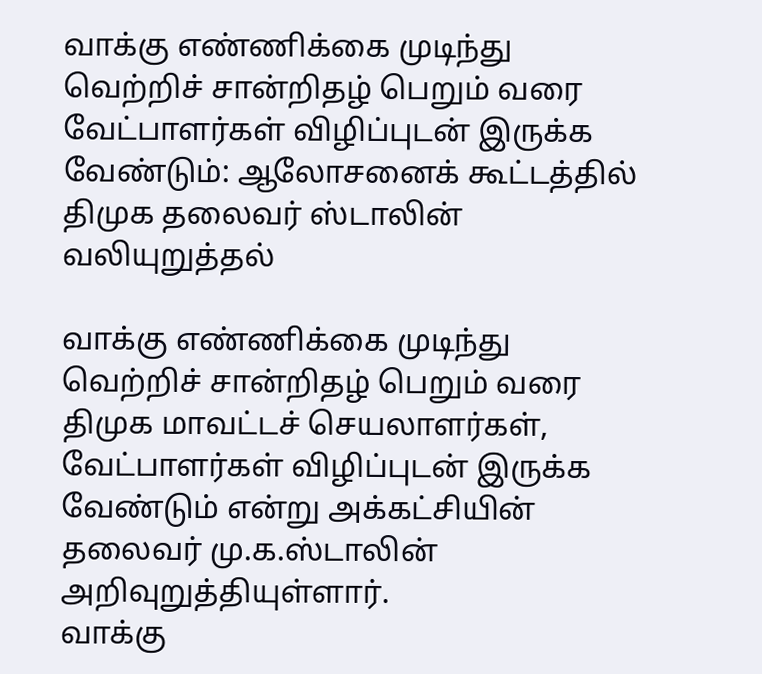வாக்கு எண்ணிக்கை முடிந்து வெற்றிச் சான்றிதழ் பெறும் வரை வேட்பாளர்கள் விழிப்புடன் இருக்க வேண்டும்: ஆலோசனைக் கூட்டத்தில் திமுக தலைவர் ஸ்டாலின் வலியுறுத்தல்

வாக்கு எண்ணிக்கை முடிந்து வெற்றிச் சான்றிதழ் பெறும் வரை திமுக மாவட்டச் செயலாளர்கள், வேட்பாளர்கள் விழிப்புடன் இருக்க வேண்டும் என்று அக்கட்சியின் தலைவர் மு.க.ஸ்டாலின் அறிவுறுத்தியுள்ளார்.
வாக்கு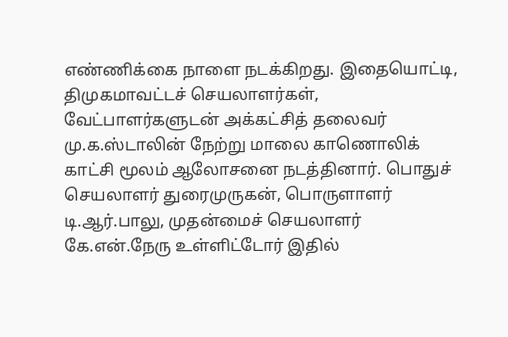எண்ணிக்கை நாளை நடக்கிறது. இதையொட்டி, திமுகமாவட்டச் செயலாளர்கள், வேட்பாளர்களுடன் அக்கட்சித் தலைவர் மு.க.ஸ்டாலின் நேற்று மாலை காணொலிக் காட்சி மூலம் ஆலோசனை நடத்தினார். பொதுச் செயலாளர் துரைமுருகன், பொருளாளர் டி.ஆர்.பாலு, முதன்மைச் செயலாளர் கே.என்.நேரு உள்ளிட்டோர் இதில்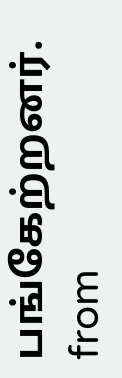பங்கேற்றனர்.
from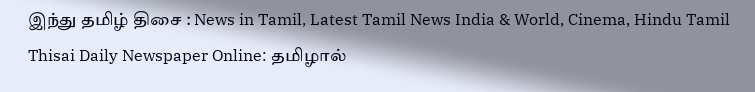இந்து தமிழ் திசை : News in Tamil, Latest Tamil News India & World, Cinema, Hindu Tamil Thisai Daily Newspaper Online: தமிழால்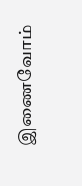இணைவோம்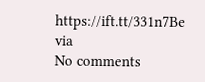https://ift.tt/331n7Be
via
No comments